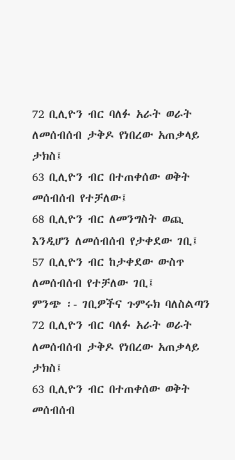72 ቢሊዮን ብር ባለፉ አራት ወራት ለመሰብሰብ ታቅዶ የነበረው አጠቃላይ ታክስ፤
63 ቢሊዮን ብር በተጠቀሰው ወቅት መሰብሰብ የተቻለው፤
68 ቢሊዮን ብር ለመንግስት ወጪ እንዲሆን ለመሰብሰብ የታቀደው ገቢ፤
57 ቢሊዮን ብር ከታቀደው ውስጥ ለመሰብሰብ የተቻለው ገቢ፤
ምንጭ ፡- ገቢዎችና ጉምሩክ ባለስልጣን
72 ቢሊዮን ብር ባለፉ አራት ወራት ለመሰብሰብ ታቅዶ የነበረው አጠቃላይ ታክስ፤
63 ቢሊዮን ብር በተጠቀሰው ወቅት መሰብሰብ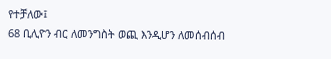የተቻለው፤
68 ቢሊዮን ብር ለመንግስት ወጪ እንዲሆን ለመሰብሰብ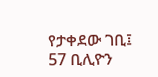የታቀደው ገቢ፤
57 ቢሊዮን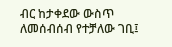ብር ከታቀደው ውስጥ ለመሰብሰብ የተቻለው ገቢ፤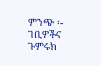ምንጭ ፡- ገቢዎችና ጉምሩክ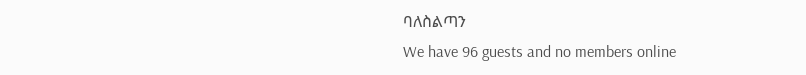ባለስልጣን
We have 96 guests and no members online